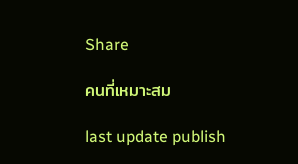Share

คนที่เหมาะสม

last update publish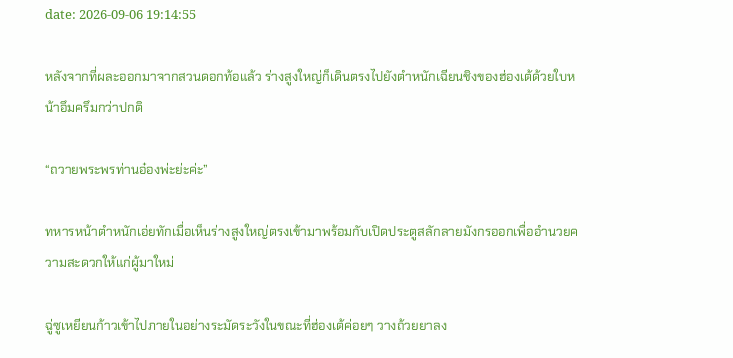date: 2026-09-06 19:14:55

หลังจากที่ผละออกมาจากสวนดอกท้อแล้ว ร่างสูงใหญ่ก็เดินตรงไปยังตำหนักเฉียนชิงของฮ่องเต้ด้วยใบหน้าอึมครึมกว่าปกติ

“ถวายพระพรท่านอ๋องพ่ะย่ะค่ะ”

ทหารหน้าตำหนักเอ่ยทักเมื่อเห็นร่างสูงใหญ่ตรงเข้ามาพร้อมกับเปิดประตูสลักลายมังกรออกเพื่ออำนวยความสะดวกให้แก่ผู้มาใหม่

ฉู่ซูเหยียนก้าวเข้าไปภายในอย่างระมัดระวังในขณะที่ฮ่องเต้ค่อยๆ วางถ้วยยาลง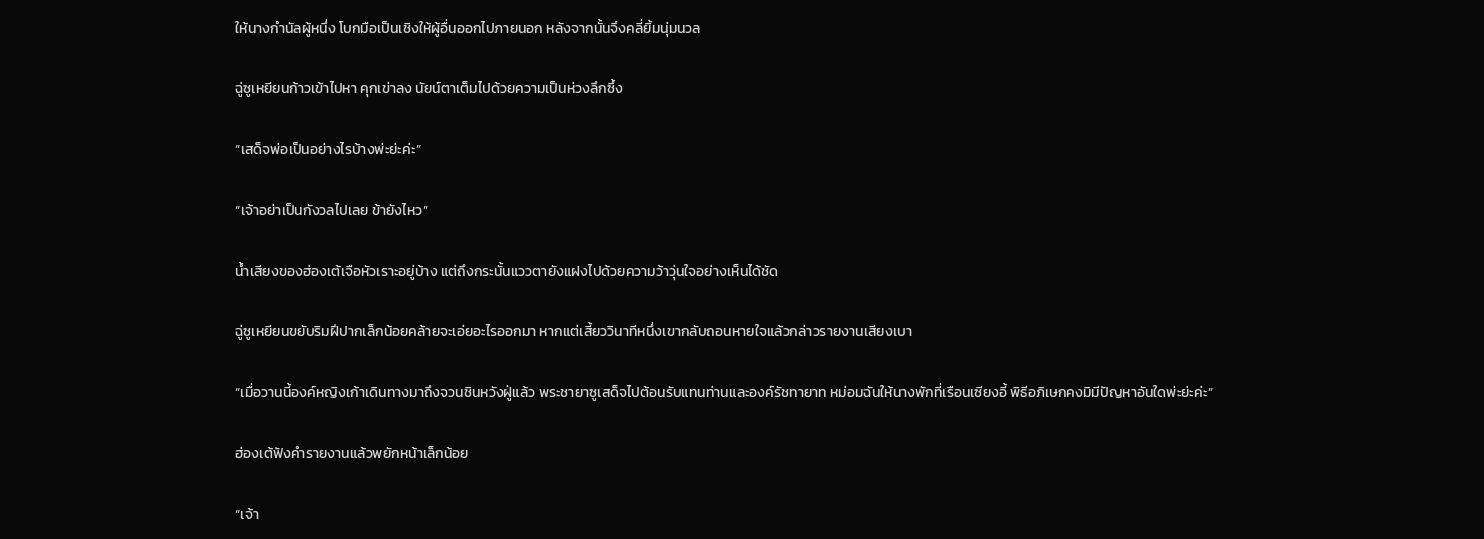ให้นางกำนัลผู้หนึ่ง โบกมือเป็นเชิงให้ผู้อื่นออกไปภายนอก หลังจากนั้นจึงคลี่ยิ้มนุ่มนวล

ฉู่ซูเหยียนก้าวเข้าไปหา คุกเข่าลง นัยน์ตาเต็มไปด้วยความเป็นห่วงลึกซึ้ง

“เสด็จพ่อเป็นอย่างไรบ้างพ่ะย่ะค่ะ”

“เจ้าอย่าเป็นกังวลไปเลย ข้ายังไหว”

น้ำเสียงของฮ่องเต้เจือหัวเราะอยู่บ้าง แต่ถึงกระนั้นแววตายังแฝงไปด้วยความว้าวุ่นใจอย่างเห็นได้ชัด

ฉู่ซูเหยียนขยับริมฝีปากเล็กน้อยคล้ายจะเอ่ยอะไรออกมา หากแต่เสี้ยววินาทีหนึ่งเขากลับถอนหายใจแล้วกล่าวรายงานเสียงเบา

“เมื่อวานนี้องค์หญิงเก้าเดินทางมาถึงจวนชินหวังฝู่แล้ว พระชายาซูเสด็จไปต้อนรับแทนท่านและองค์รัชทายาท หม่อมฉันให้นางพักที่เรือนเซียงอี้ พิธีอภิเษกคงมิมีปัญหาอันใดพ่ะย่ะค่ะ”

ฮ่องเต้ฟังคำรายงานแล้วพยักหน้าเล็กน้อย

“เจ้า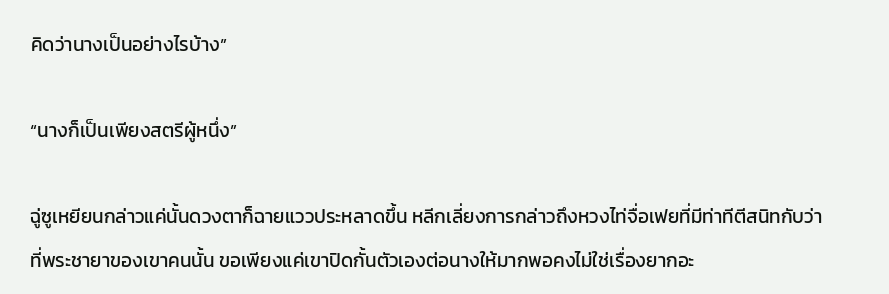คิดว่านางเป็นอย่างไรบ้าง”

“นางก็เป็นเพียงสตรีผู้หนึ่ง”

ฉู่ซูเหยียนกล่าวแค่นั้นดวงตาก็ฉายแววประหลาดขึ้น หลีกเลี่ยงการกล่าวถึงหวงไท่จื่อเฟยที่มีท่าทีตีสนิทกับว่าที่พระชายาของเขาคนนั้น ขอเพียงแค่เขาปิดกั้นตัวเองต่อนางให้มากพอคงไม่ใช่เรื่องยากอะ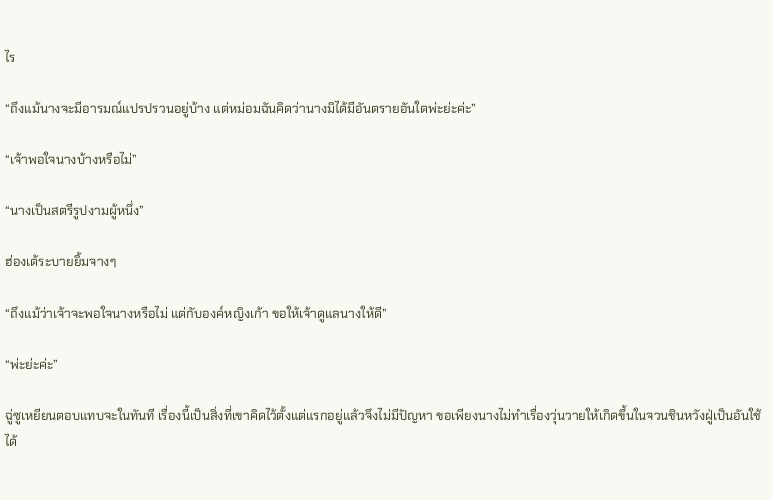ไร

“ถึงแม้นางจะมีอารมณ์แปรปรวนอยู่บ้าง แต่หม่อมฉันคิดว่านางมิได้มีอันตรายอันใดพ่ะย่ะค่ะ”

“เจ้าพอใจนางบ้างหรือไม่”

“นางเป็นสตรีรูปงามผู้หนึ่ง”

ฮ่องเต้ระบายยิ้มจางๆ

“ถึงแม้ว่าเจ้าจะพอใจนางหรือไม่ แต่กับองค์หญิงเก้า ขอให้เจ้าดูแลนางให้ดี”

“พ่ะย่ะค่ะ”

ฉู่ซูเหยียนตอบแทบจะในทันที เรื่องนี้เป็นสิ่งที่เขาคิดไว้ตั้งแต่แรกอยู่แล้วจึงไม่มีปัญหา ขอเพียงนางไม่ทำเรื่องวุ่นวายให้เกิดขึ้นในจวนชินหวังฝู่เป็นอันใช้ได้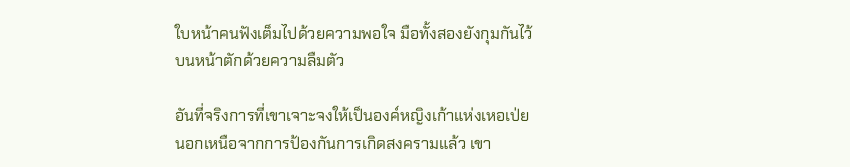ใบหน้าคนฟังเต็มไปด้วยความพอใจ มือทั้งสองยังกุมกันไว้บนหน้าตักด้วยความลืมตัว

อันที่จริงการที่เขาเจาะจงให้เป็นองค์หญิงเก้าแห่งเหอเป่ย นอกเหนือจากการป้องกันการเกิดสงครามแล้ว เขา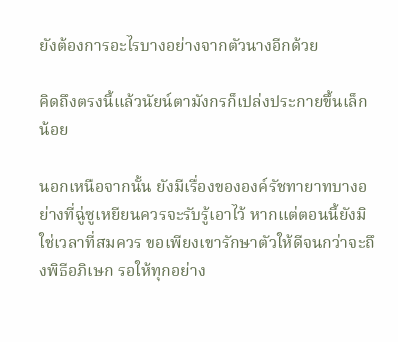ยังต้องการอะไรบางอย่างจากตัวนางอีกด้วย

คิดถึงตรงนี้แล้วนัยน์ตามังกรก็เปล่งประกายขึ้นเล็กน้อย

นอกเหนือจากนั้น ยังมีเรื่องขององค์รัชทายาทบางอย่างที่ฉู่ซูเหยียนควรจะรับรู้เอาไว้ หากแต่ตอนนี้ยังมิใช่เวลาที่สมควร ขอเพียงเขารักษาตัวให้ดีจนกว่าจะถึงพิธีอภิเษก รอให้ทุกอย่าง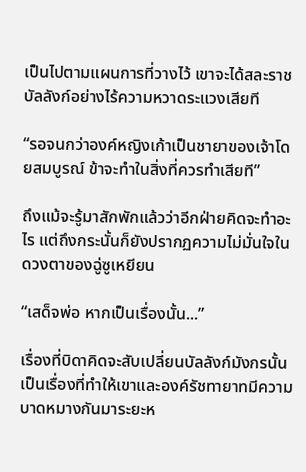เป็นไปตามแผนการที่วางไว้ เขาจะได้สละราชบัลลังก์อย่างไร้ความหวาดระแวงเสียที

“รอจนกว่าองค์หญิงเก้าเป็นชายาของเจ้าโดยสมบูรณ์ ข้าจะทำในสิ่งที่ควรทำเสียที”

ถึงแม้จะรู้มาสักพักแล้วว่าอีกฝ่ายคิดจะทำอะไร แต่ถึงกระนั้นก็ยังปรากฏความไม่มั่นใจในดวงตาของฉู่ซูเหยียน

“เสด็จพ่อ หากเป็นเรื่องนั้น...”

เรื่องที่บิดาคิดจะสับเปลี่ยนบัลลังก์มังกรนั้นเป็นเรื่องที่ทำให้เขาและองค์รัชทายาทมีความบาดหมางกันมาระยะห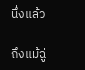นึ่งแล้ว

ถึงแม้ฉู่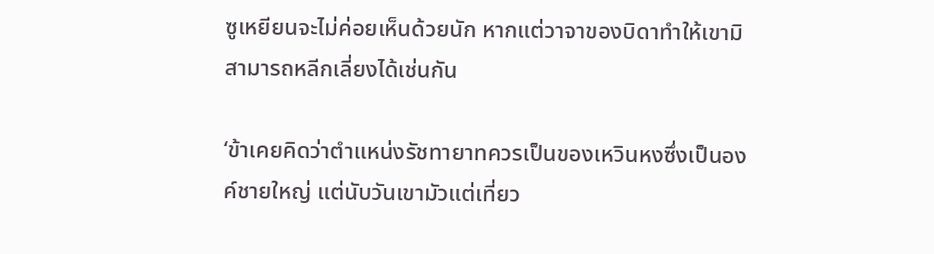ซูเหยียนจะไม่ค่อยเห็นด้วยนัก หากแต่วาจาของบิดาทำให้เขามิสามารถหลีกเลี่ยงได้เช่นกัน

‘ข้าเคยคิดว่าตำแหน่งรัชทายาทควรเป็นของเหวินหงซึ่งเป็นองค์ชายใหญ่ แต่นับวันเขามัวแต่เที่ยว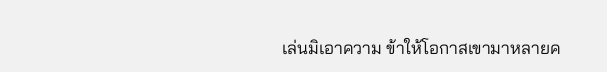เล่นมิเอาความ ข้าให้โอกาสเขามาหลายค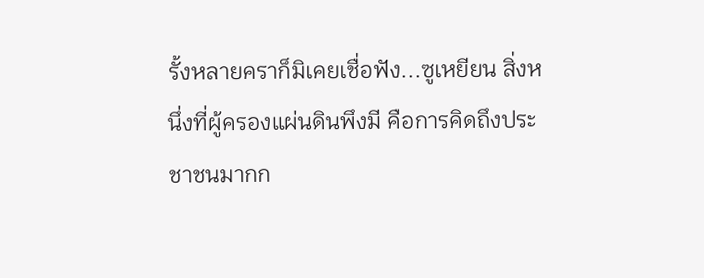รั้งหลายคราก็มิเคยเชื่อฟัง...ซูเหยียน สิ่งหนึ่งที่ผู้ครองแผ่นดินพึงมี คือการคิดถึงประชาชนมากก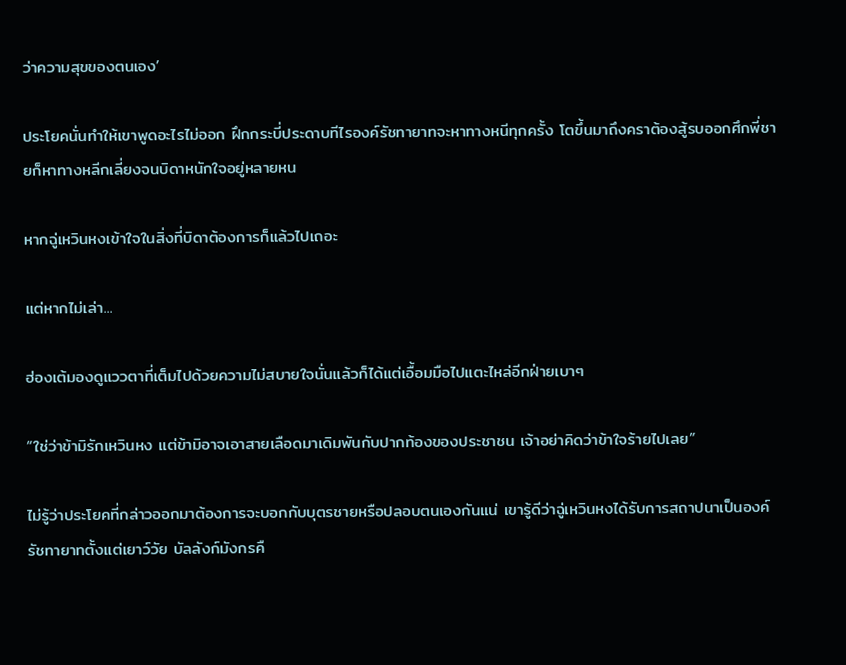ว่าความสุขของตนเอง’

ประโยคนั่นทำให้เขาพูดอะไรไม่ออก ฝึกกระบี่ประดาบทีไรองค์รัชทายาทจะหาทางหนีทุกครั้ง โตขึ้นมาถึงคราต้องสู้รบออกศึกพี่ชายก็หาทางหลีกเลี่ยงจนบิดาหนักใจอยู่หลายหน

หากฉู่เหวินหงเข้าใจในสิ่งที่บิดาต้องการก็แล้วไปเถอะ

แต่หากไม่เล่า...

ฮ่องเต้มองดูแววตาที่เต็มไปด้วยความไม่สบายใจนั่นแล้วก็ได้แต่เอื้อมมือไปแตะไหล่อีกฝ่ายเบาๆ

“ใช่ว่าข้ามิรักเหวินหง แต่ข้ามิอาจเอาสายเลือดมาเดิมพันกับปากท้องของประชาชน เจ้าอย่าคิดว่าข้าใจร้ายไปเลย”

ไม่รู้ว่าประโยคที่กล่าวออกมาต้องการจะบอกกับบุตรชายหรือปลอบตนเองกันแน่ เขารู้ดีว่าฉู่เหวินหงได้รับการสถาปนาเป็นองค์รัชทายาทตั้งแต่เยาว์วัย บัลลังก์มังกรคื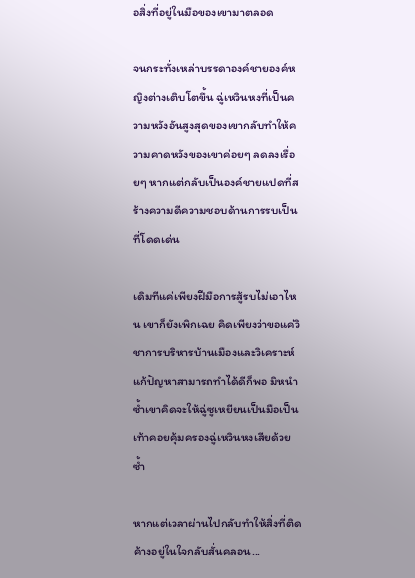อสิ่งที่อยู่ในมือของเขามาตลอด

จนกระทั่งเหล่าบรรดาองค์ชายองค์หญิงต่างเติบโตขึ้น ฉู่เหวินหงที่เป็นความหวังอันสูงสุดของเขากลับทำให้ความคาดหวังของเขาค่อยๆ ลดลงเรื่อยๆ หากแต่กลับเป็นองค์ชายแปดที่สร้างความดีความชอบด้านการรบเป็นที่โดดเด่น

เดิมทีแค่เพียงฝีมือการสู้รบไม่เอาไหน เขาก็ยังเพิกเฉย คิดเพียงว่าขอแค่วิชาการบริหารบ้านเมืองและวิเคราะห์แก้ปัญหาสามารถทำได้ดีก็พอ มิหนำซ้ำเขาคิดจะให้ฉู่ซูเหยียนเป็นมือเป็นเท้าคอยคุ้มครองฉู่เหวินหงเสียด้วยซ้ำ

หากแต่เวลาผ่านไปกลับทำให้สิ่งที่ติดค้างอยู่ในใจกลับสั่นคลอน...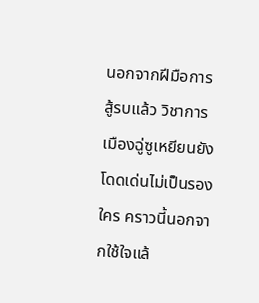นอกจากฝีมือการสู้รบแล้ว วิชาการเมืองฉู่ซูเหยียนยังโดดเด่นไม่เป็นรองใคร คราวนี้นอกจากใช้ใจแล้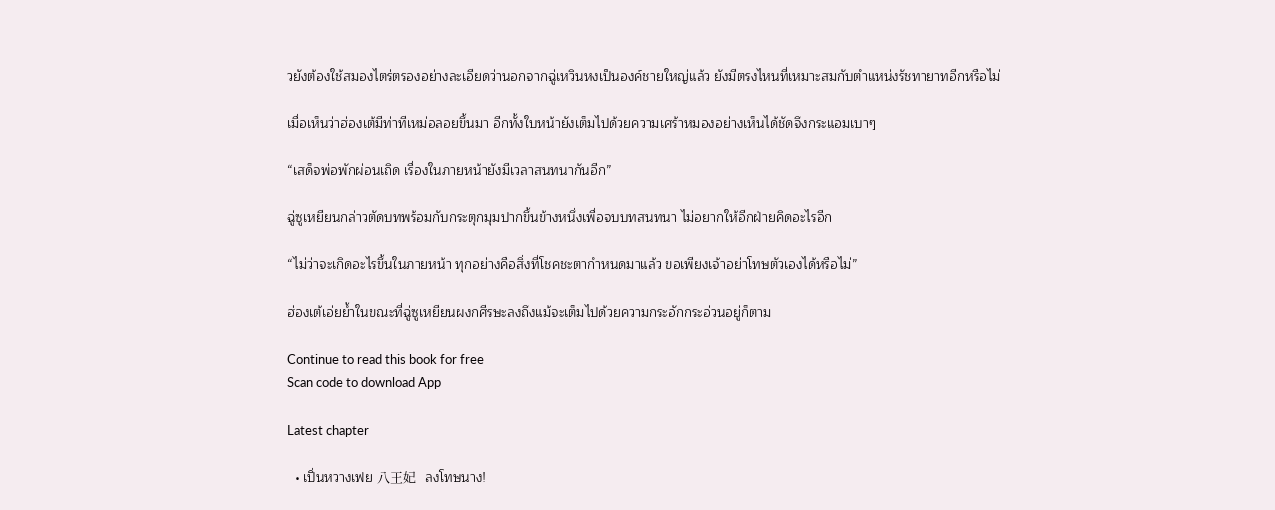วยังต้องใช้สมองไตร่ตรองอย่างละเอียดว่านอกจากฉู่เหวินหงเป็นองค์ชายใหญ่แล้ว ยังมีตรงไหนที่เหมาะสมกับตำแหน่งรัชทายาทอีกหรือไม่

เมื่อเห็นว่าฮ่องเต้มีท่าทีเหม่อลอยขึ้นมา อีกทั้งใบหน้ายังเต็มไปด้วยความเศร้าหมองอย่างเห็นได้ชัดจึงกระแอมเบาๆ

“เสด็จพ่อพักผ่อนเถิด เรื่องในภายหน้ายังมีเวลาสนทนากันอีก”

ฉู่ซูเหยียนกล่าวตัดบทพร้อมกับกระตุกมุมปากขึ้นข้างหนึ่งเพื่อจบบทสนทนา ไม่อยากให้อีกฝ่ายคิดอะไรอีก

“ไม่ว่าจะเกิดอะไรขึ้นในภายหน้า ทุกอย่างคือสิ่งที่โชคชะตากำหนดมาแล้ว ขอเพียงเจ้าอย่าโทษตัวเองได้หรือไม่”

ฮ่องเต้เอ่ยย้ำในขณะที่ฉู่ซูเหยียนผงกศีรษะลงถึงแม้จะเต็มไปด้วยความกระอักกระอ่วนอยู่ก็ตาม

Continue to read this book for free
Scan code to download App

Latest chapter

  • เปิ่นหวางเฟย 八王妃   ลงโทษนาง!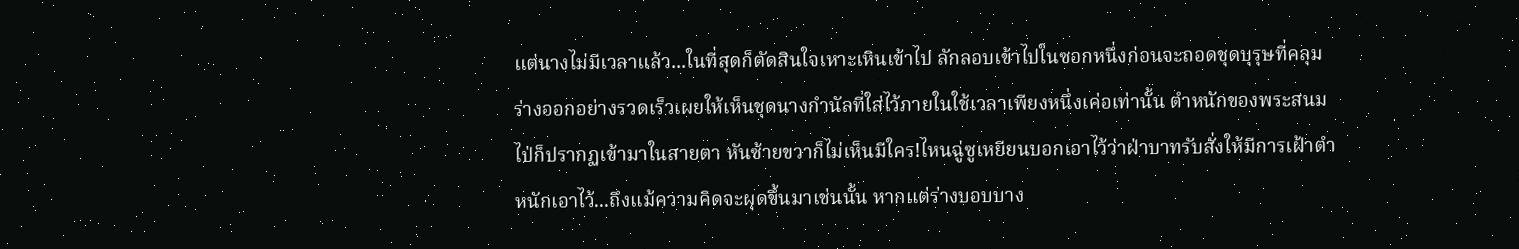แต่นางไม่มีเวลาแล้ว...ในที่สุดก็ตัดสินใจเหาะเหินเข้าไป ลักลอบเข้าไปในซอกหนึ่งก่อนจะถอดชุดบุรุษที่คลุมร่างออกอย่างรวดเร็วเผยให้เห็นชุดนางกำนัลที่ใส่ไว้ภายในใช้เวลาเพียงหนึ่งเค่อเท่านั้น ตำหนักของพระสนมไป่ก็ปรากฏเข้ามาในสายตา หันซ้ายขวาก็ไม่เห็นมีใคร!ไหนฉู่ซูเหยียนบอกเอาไว้ว่าฝ่าบาทรับสั่งให้มีการเฝ้าตำหนักเอาไว้...ถึงแม้ความคิดจะผุดขึ้นมาเช่นนั้น หากแต่ร่างบอบบาง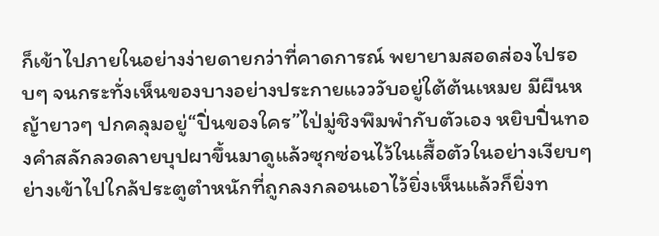ก็เข้าไปภายในอย่างง่ายดายกว่าที่คาดการณ์ พยายามสอดส่องไปรอบๆ จนกระทั่งเห็นของบางอย่างประกายแวววับอยู่ใต้ต้นเหมย มีผืนหญ้ายาวๆ ปกคลุมอยู่“ปิ่นของใคร”ไป่มู่ชิงพึมพำกับตัวเอง หยิบปิ่นทองคำสลักลวดลายบุปผาขึ้นมาดูแล้วซุกซ่อนไว้ในเสื้อตัวในอย่างเงียบๆ ย่างเข้าไปใกล้ประตูตำหนักที่ถูกลงกลอนเอาไว้ยิ่งเห็นแล้วก็ยิ่งท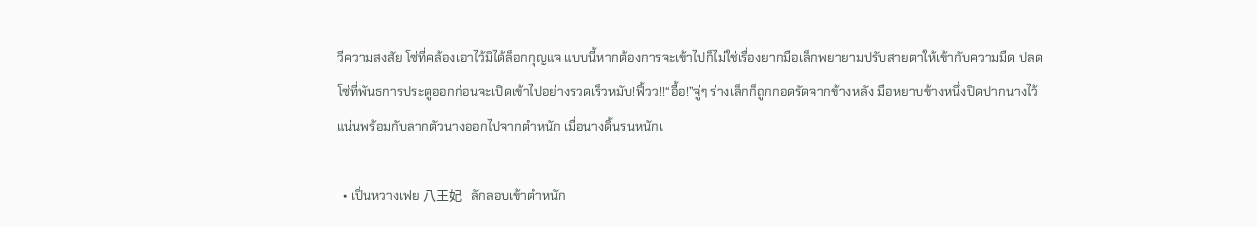วีความสงสัย โซ่ที่คล้องเอาไว้มิได้ล็อกกุญแจ แบบนี้หากต้องการจะเข้าไปก็ไม่ใช่เรื่องยากมือเล็กพยายามปรับสายตาให้เข้ากับความมืด ปลดโซ่ที่พันธการประตูออกก่อนจะเปิดเข้าไปอย่างรวดเร็วหมับ!ฟิ้วว!!“อื้อ!”จู่ๆ ร่างเล็กก็ถูกกอดรัดจากข้างหลัง มือหยาบข้างหนึ่งปิดปากนางไว้แน่นพร้อมกับลากตัวนางออกไปจากตำหนัก เมื่อนางดิ้นรนหนักเ

  • เปิ่นหวางเฟย 八王妃   ลักลอบเข้าตำหนัก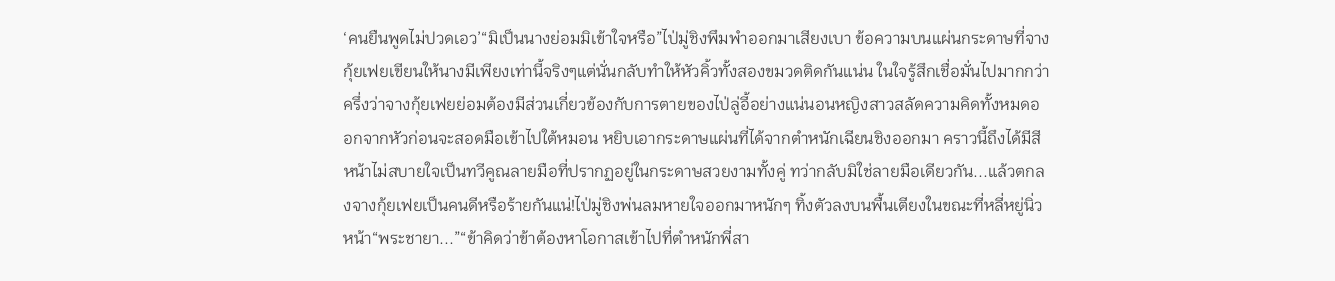‘คนยืนพูดไม่ปวดเอว’“มิเป็นนางย่อมมิเข้าใจหรือ”ไป่มู่ชิงพึมพำออกมาเสียงเบา ข้อความบนแผ่นกระดาษที่จางกุ้ยเฟยเขียนให้นางมีเพียงเท่านี้จริงๆแต่นั่นกลับทำให้หัวคิ้วทั้งสองขมวดติดกันแน่น ในใจรู้สึกเชื่อมั่นไปมากกว่าครึ่งว่าจางกุ้ยเฟยย่อมต้องมีส่วนเกี่ยวข้องกับการตายของไป่ลู่อี้อย่างแน่นอนหญิงสาวสลัดความคิดทั้งหมดออกจากหัวก่อนจะสอดมือเข้าไปใต้หมอน หยิบเอากระดาษแผ่นที่ได้จากตำหนักเฉียนชิงออกมา คราวนี้ถึงได้มีสีหน้าไม่สบายใจเป็นทวีคูณลายมือที่ปรากฏอยู่ในกระดาษสวยงามทั้งคู่ ทว่ากลับมิใช่ลายมือเดียวกัน...แล้วตกลงจางกุ้ยเฟยเป็นคนดีหรือร้ายกันแน่!ไป่มู่ชิงพ่นลมหายใจออกมาหนักๆ ทิ้งตัวลงบนพื้นเตียงในขณะที่หลี่หยู่นิ่วหน้า“พระชายา...”“ข้าคิดว่าข้าต้องหาโอกาสเข้าไปที่ตำหนักพี่สา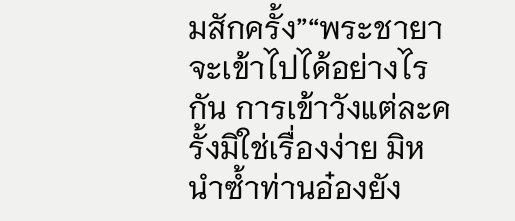มสักครั้ง”“พระชายาจะเข้าไปได้อย่างไรกัน การเข้าวังแต่ละครั้งมิใช่เรื่องง่าย มิหนำซ้ำท่านอ๋องยัง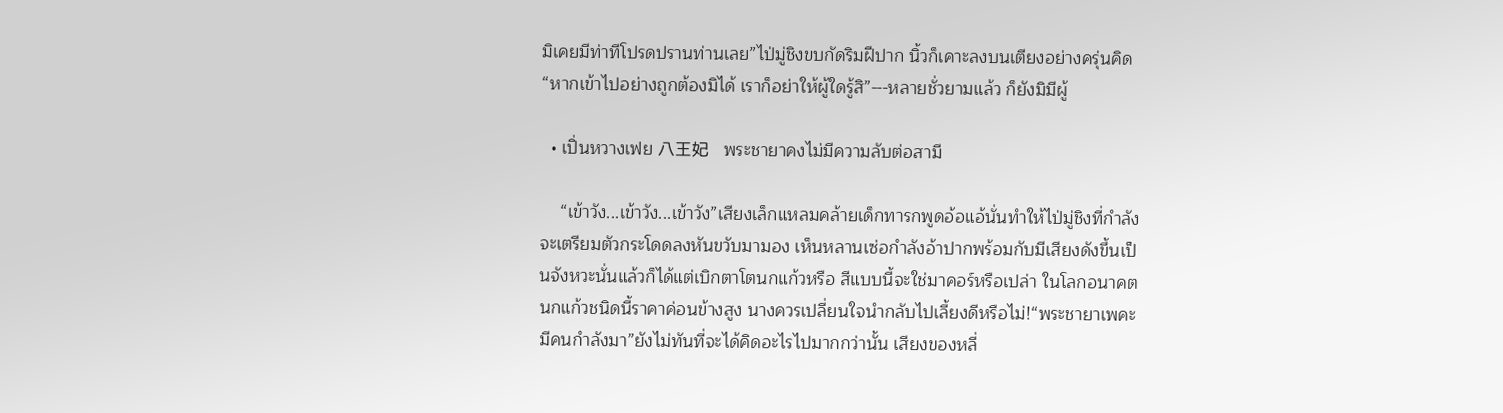มิเคยมีท่าทีโปรดปรานท่านเลย”ไป่มู่ชิงขบกัดริมฝีปาก นิ้วก็เคาะลงบนเตียงอย่างครุ่นคิด“หากเข้าไปอย่างถูกต้องมิได้ เราก็อย่าให้ผู้ใดรู้สิ”---หลายชั่วยามแล้ว ก็ยังมิมีผู้

  • เปิ่นหวางเฟย 八王妃   พระชายาคงไม่มีความลับต่อสามี

    “เข้าวัง...เข้าวัง...เข้าวัง”เสียงเล็กแหลมคล้ายเด็กทารกพูดอ้อแอ้นั่นทำให้ไป่มู่ชิงที่กำลังจะเตรียมตัวกระโดดลงหันขวับมามอง เห็นหลานเซ่อกำลังอ้าปากพร้อมกับมีเสียงดังขึ้นเป็นจังหวะนั่นแล้วก็ได้แต่เบิกตาโตนกแก้วหรือ สีแบบนี้จะใช่มาคอร์หรือเปล่า ในโลกอนาคตนกแก้วชนิดนี้ราคาค่อนข้างสูง นางควรเปลี่ยนใจนำกลับไปเลี้ยงดีหรือไม่!“พระชายาเพคะ มีคนกำลังมา”ยังไม่ทันที่จะได้คิดอะไรไปมากกว่านั้น เสียงของหลี่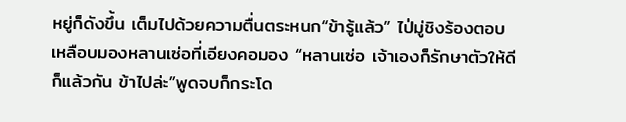หยู่ก็ดังขึ้น เต็มไปด้วยความตื่นตระหนก“ข้ารู้แล้ว” ไป่มู่ชิงร้องตอบ เหลือบมองหลานเซ่อที่เอียงคอมอง “หลานเซ่อ เจ้าเองก็รักษาตัวให้ดีก็แล้วกัน ข้าไปล่ะ”พูดจบก็กระโด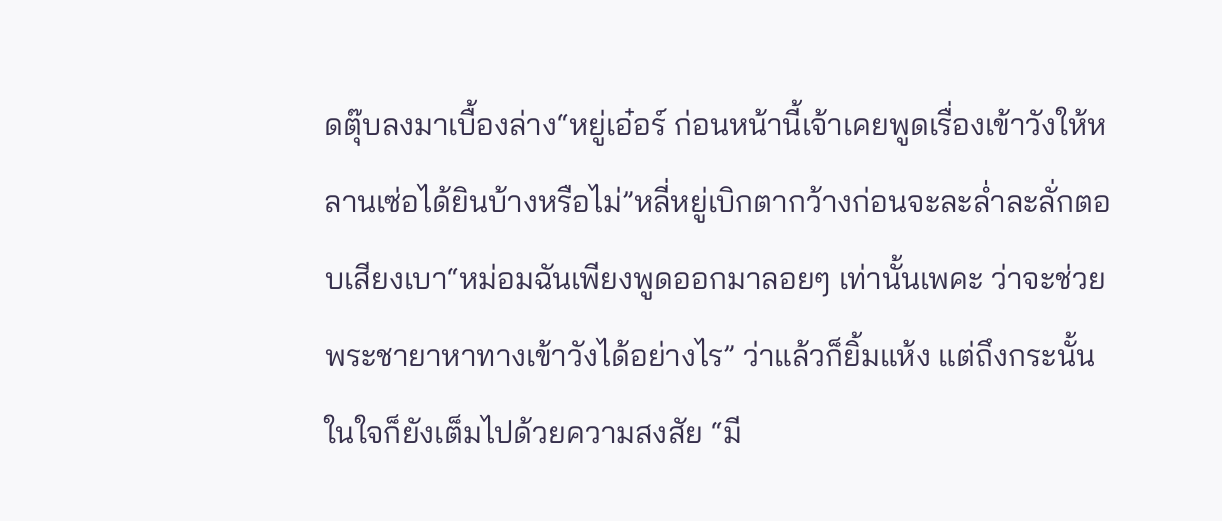ดตุ๊บลงมาเบื้องล่าง“หยู่เอ๋อร์ ก่อนหน้านี้เจ้าเคยพูดเรื่องเข้าวังให้หลานเซ่อได้ยินบ้างหรือไม่”หลี่หยู่เบิกตากว้างก่อนจะละล่ำละลั่กตอบเสียงเบา“หม่อมฉันเพียงพูดออกมาลอยๆ เท่านั้นเพคะ ว่าจะช่วยพระชายาหาทางเข้าวังได้อย่างไร” ว่าแล้วก็ยิ้มแห้ง แต่ถึงกระนั้นในใจก็ยังเต็มไปด้วยความสงสัย “มี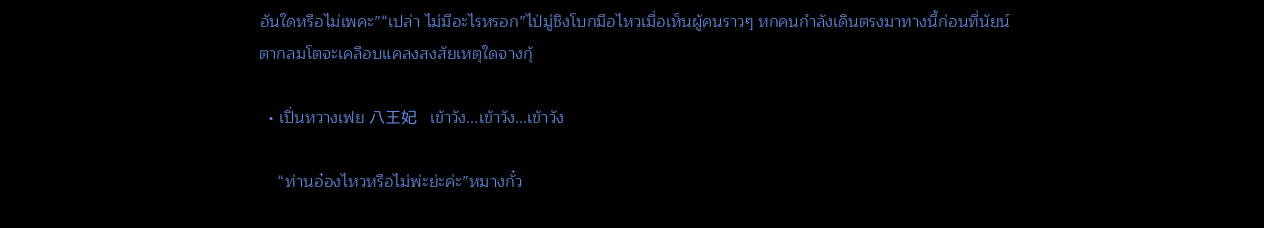อันใดหรือไม่เพคะ”“เปล่า ไม่มีอะไรหรอก”ไป่มู่ชิงโบกมือไหวเมื่อเห็นผู้คนราวๆ หกคนกำลังเดินตรงมาทางนี้ก่อนที่นัยน์ตากลมโตจะเคลือบแคลงสงสัยเหตุใดจางกุ้

  • เปิ่นหวางเฟย 八王妃   เข้าวัง...เข้าวัง...เข้าวัง

    “ท่านอ๋องไหวหรือไม่พ่ะย่ะค่ะ”หมางกั๋ว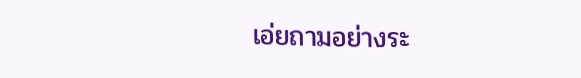เอ่ยถามอย่างระ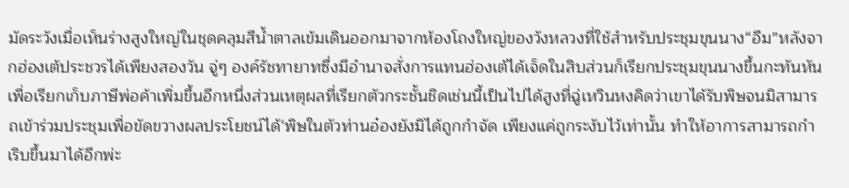มัดระวังเมื่อเห็นร่างสูงใหญ่ในชุดคลุมสีน้ำตาลเข้มเดินออกมาจากห้องโถงใหญ่ของวังหลวงที่ใช้สำหรับประชุมขุนนาง“อืม”หลังจากฮ่องเต้ประชวรได้เพียงสองวัน จู่ๆ องค์รัชทายาทซึ่งมีอำนาจสั่งการแทนฮ่องเต้ได้เจ็ดในสิบส่วนก็เรียกประชุมขุนนางขึ้นกะทันหันเพื่อเรียกเก็บภาษีพ่อค้าเพิ่มขึ้นอีกหนึ่งส่วนเหตุผลที่เรียกตัวกระชั้นชิดเช่นนี้เป็นไปได้สูงที่ฉู่เหวินหงคิดว่าเขาได้รับพิษจนมิสามารถเข้าร่วมประชุมเพื่อขัดขวางผลประโยชน์ได้‘พิษในตัวท่านอ๋องยังมิได้ถูกกำจัด เพียงแค่ถูกระงับไว้เท่านั้น ทำให้อาการสามารถกำเริบขึ้นมาได้อีกพ่ะ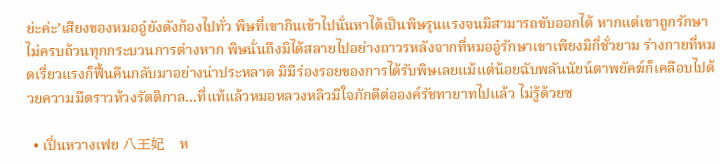ย่ะค่ะ’เสียงของหมออู๋ยังดังก้องไปทั่ว พิษที่เขากินเข้าไปนั่นหาได้เป็นพิษรุนแรงจนมิสามารถขับออกได้ หากแต่เขาถูกรักษาไม่ครบถ้วนทุกกระบวนการต่างหาก พิษนั่นถึงมิได้สลายไปอย่างถาวรหลังจากที่หมออู๋รักษาเขาเพียงมิกี่ชั่วยาม ร่างกายที่หมดเรี่ยวแรงก็ฟื้นคืนกลับมาอย่างน่าประหลาด มิมีร่องรอยของการได้รับพิษเลยแม้แต่น้อยฉับพลันนัยน์ตาพยัคฆ์ก็เคลือบไปด้วยความมืดราวห้วงรัตติกาล...ที่แท้แล้วหมอหลวงหลิวมีใจภักดีต่อองค์รัชทายาทไปแล้ว ไม่รู้ด้วยซ

  • เปิ่นหวางเฟย 八王妃   ห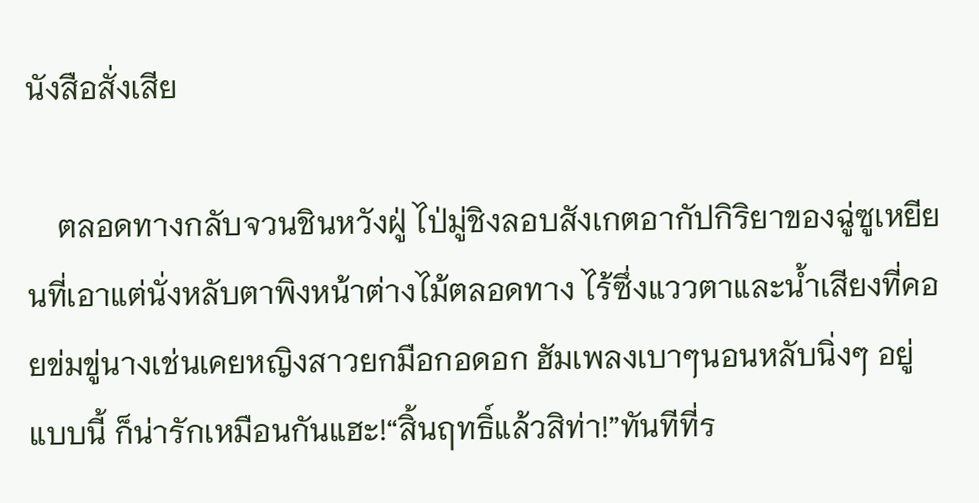นังสือสั่งเสีย

    ตลอดทางกลับจวนชินหวังฝู่ ไป่มู่ชิงลอบสังเกตอากัปกิริยาของฉู่ซูเหยียนที่เอาแต่นั่งหลับตาพิงหน้าต่างไม้ตลอดทาง ไร้ซึ่งแววตาและน้ำเสียงที่คอยข่มขู่นางเช่นเคยหญิงสาวยกมือกอดอก ฮัมเพลงเบาๆนอนหลับนิ่งๆ อยู่แบบนี้ ก็น่ารักเหมือนกันแฮะ!“สิ้นฤทธิ์แล้วสิท่า!”ทันทีที่ร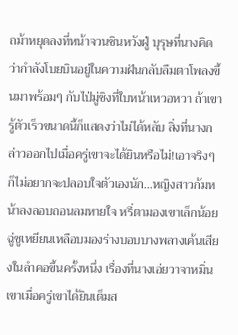ถม้าหยุดลงที่หน้าจวนชินหวังฝู่ บุรุษที่นางคิดว่ากำลังโบยบินอยู่ในความฝันกลับลืมตาโพลงขึ้นมาพร้อมๆ กับไป่มู่ชิงที่ใบหน้าเหวอหวา ถ้าเขารู้ตัวเร็วขนาดนี้ก็แสดงว่าไม่ได้หลับ สิ่งที่นางกล่าวออกไปเมื่อครู่เขาจะได้ยินหรือไม่!เอาจริงๆ ก็ไม่อยากจะปลอบใจตัวเองนัก...หญิงสาวก้มหน้าลงลอบถอนลมหายใจ หรี่ตามองเขาเล็กน้อยฉู่ซูเหยียนเหลือบมองร่างบอบบางพลางเค้นเสียงในลำคอขึ้นครั้งหนึ่ง เรื่องที่นางเอ่ยวาจาหมิ่นเขาเมื่อครู่เขาได้ยินเต็มส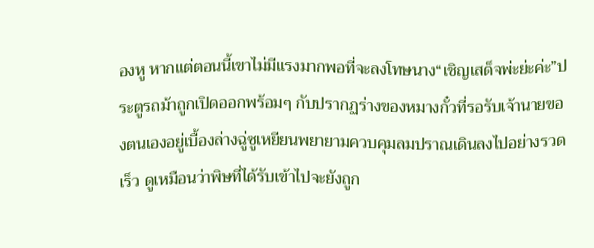องหู หากแต่ตอนนี้เขาไม่มีแรงมากพอที่จะลงโทษนาง“เชิญเสด็จพ่ะย่ะค่ะ”ประตูรถม้าถูกเปิดออกพร้อมๆ กับปรากฏร่างของหมางกั๋วที่รอรับเจ้านายของตนเองอยู่เบื้องล่างฉู่ซูเหยียนพยายามควบคุมลมปราณเดินลงไปอย่างรวดเร็ว ดูเหมือนว่าพิษที่ได้รับเข้าไปจะยังถูก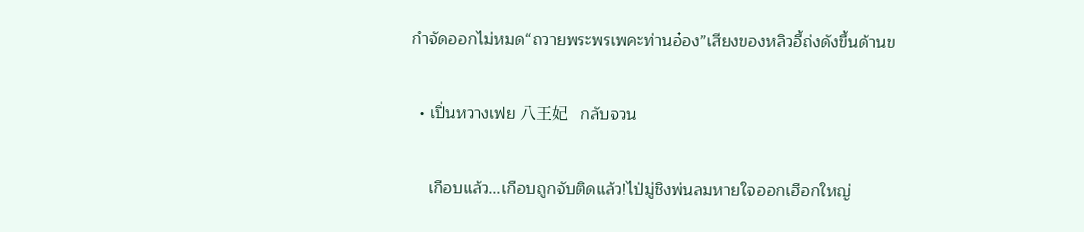กำจัดออกไม่หมด“ถวายพระพรเพคะท่านอ๋อง”เสียงของหลิวอี้ถ่งดังขึ้นด้านข

  • เปิ่นหวางเฟย 八王妃   กลับจวน

    เกือบแล้ว...เกือบถูกจับติดแล้ว!ไป่มู่ชิงพ่นลมหายใจออกเฮือกใหญ่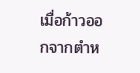เมื่อก้าวออกจากตำห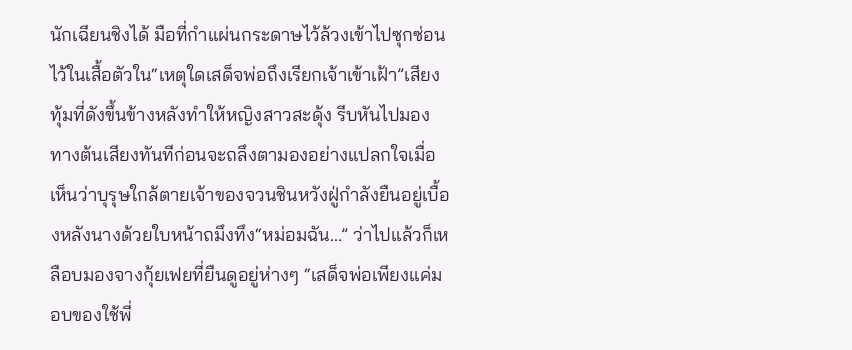นักเฉียนชิงได้ มือที่กำแผ่นกระดาษไว้ล้วงเข้าไปซุกซ่อนไว้ในเสื้อตัวใน“เหตุใดเสด็จพ่อถึงเรียกเจ้าเข้าเฝ้า”เสียงทุ้มที่ดังขึ้นข้างหลังทำให้หญิงสาวสะดุ้ง รีบหันไปมองทางต้นเสียงทันทีก่อนจะถลึงตามองอย่างแปลกใจเมื่อเห็นว่าบุรุษใกล้ตายเจ้าของจวนชินหวังฝู่กำลังยืนอยู่เบื้องหลังนางด้วยใบหน้าถมึงทึง“หม่อมฉัน...” ว่าไปแล้วก็เหลือบมองจางกุ้ยเฟยที่ยืนดูอยู่ห่างๆ “เสด็จพ่อเพียงแค่มอบของใช้พี่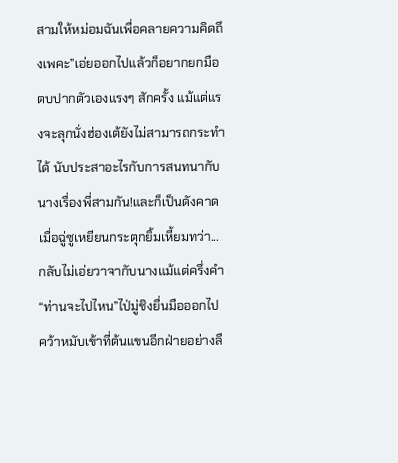สามให้หม่อมฉันเพื่อคลายความคิดถึงเพคะ”เอ่ยออกไปแล้วก็อยากยกมือตบปากตัวเองแรงๆ สักครั้ง แม้แต่แรงจะลุกนั่งฮ่องเต้ยังไม่สามารถกระทำได้ นับประสาอะไรกับการสนทนากับนางเรื่องพี่สามกัน!และก็เป็นดังคาดเมื่อฉู่ซูเหยียนกระตุกยิ้มเหี้ยมทว่า...กลับไม่เอ่ยวาจากับนางแม้แต่ครึ่งคำ“ท่านจะไปไหน”ไป่มู่ชิงยื่นมือออกไปคว้าหมับเข้าที่ต้นแขนอีกฝ่ายอย่างลื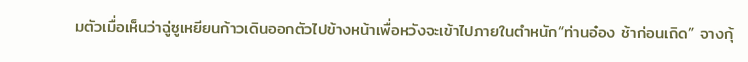มตัวเมื่อเห็นว่าฉู่ซูเหยียนก้าวเดินออกตัวไปข้างหน้าเพื่อหวังจะเข้าไปภายในตำหนัก“ท่านอ๋อง ช้าก่อนเถิด” จางกุ้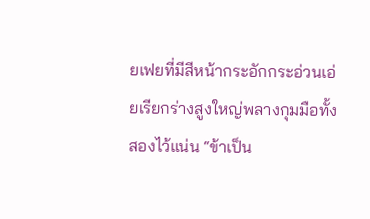ยเฟยที่มีสีหน้ากระอักกระอ่วนเอ่ยเรียกร่างสูงใหญ่พลางกุมมือทั้งสองไว้แน่น “ข้าเป็น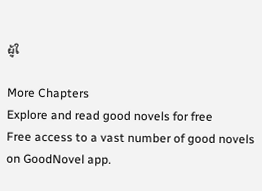ผู้ใ

More Chapters
Explore and read good novels for free
Free access to a vast number of good novels on GoodNovel app.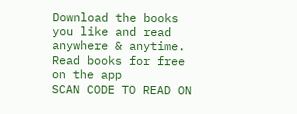Download the books you like and read anywhere & anytime.
Read books for free on the app
SCAN CODE TO READ ON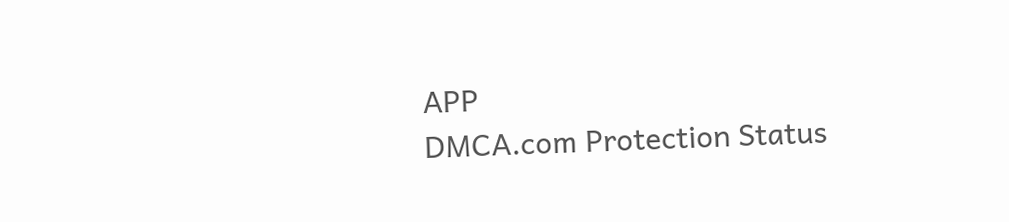APP
DMCA.com Protection Status